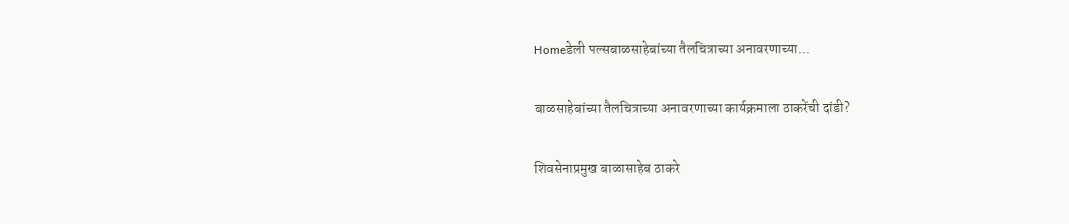Homeडेली पल्सबाळसाहेबांच्या तैलचित्राच्या अनावरणाच्या...

बाळसाहेबांच्या तैलचित्राच्या अनावरणाच्या कार्यक्रमाला ठाकरेंची दांडी?

शिवसेनाप्रमुख बाळासाहेब ठाकरे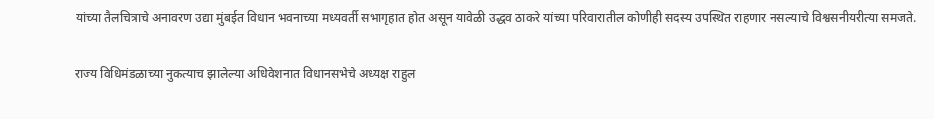यांच्या तैलचित्राचे अनावरण उद्या मुंबईत विधान भवनाच्या मध्यवर्ती सभागृहात होत असून यावेळी उद्धव ठाकरे यांच्या परिवारातील कोणीही सदस्य उपस्थित राहणार नसल्याचे विश्वसनीयरीत्या समजते.

राज्य विधिमंडळाच्या नुकत्याच झालेल्या अधिवेशनात विधानसभेचे अध्यक्ष राहुल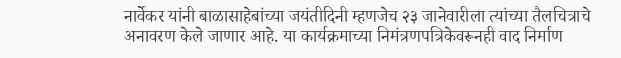नार्वेकर यांनी बाळासाहेबांच्या जयंतीदिनी म्हणजेच २३ जानेवारीला त्यांच्या तैलचित्राचे अनावरण केले जाणार आहे. या कार्यक्रमाच्या निमंत्रणपत्रिकेवरूनही वाद निर्माण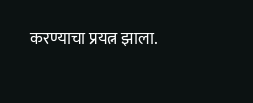करण्याचा प्रयत्न झाला.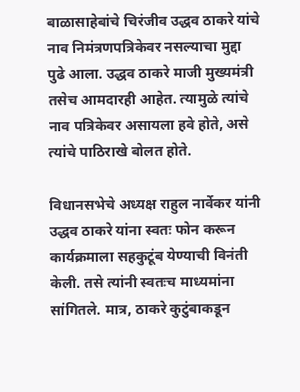बाळासाहेबांचे चिरंजीव उद्धव ठाकरे यांचे नाव निमंत्रणपत्रिकेवर नसल्याचा मुद्दा पुढे आला. उद्धव ठाकरे माजी मुख्यमंत्री तसेच आमदारही आहेत. त्यामुळे त्यांचे नाव पत्रिकेवर असायला हवे होते, असे त्यांचे पाठिराखे बोलत होते.

विधानसभेचे अध्यक्ष राहुल नार्वेकर यांनी उद्धव ठाकरे यांना स्वतः फोन करून कार्यक्रमाला सहकुटूंब येण्याची विनंती केली. तसे त्यांनी स्वतःच माध्यमांना सांगितले. मात्र, ठाकरे कुटुंबाकडून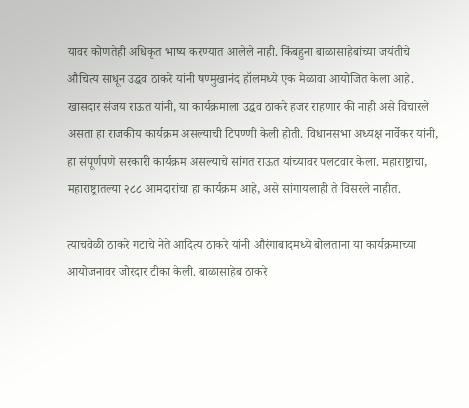यावर कोणतेही अधिकृत भाष्य करण्यात आलेले नाही. किंबहुना बाळासाहेबांच्या जयंतीचे औचित्य साधून उद्धव ठाकरे यांनी षण्मुखानंद हॉलमध्ये एक मेळावा आयोजित केला आहे. खासदार संजय राऊत यांनी, या कार्यक्रमाला उद्धव ठाकरे हजर राहणार की नाही असे विचारले असता हा राजकीय कार्यक्रम असल्याची टिपण्णी केली होती. विधानसभा अध्यक्ष नार्वेकर यांनी, हा संपूर्णपणे सरकारी कार्यक्रम असल्याचे सांगत राऊत यांच्यावर पलटवार केला. महाराष्ट्राचा, महाराष्ट्रातल्या २८८ आमदारांचा हा कार्यक्रम आहे, असे सांगायलाही ते विसरले नाहीत.

त्याचवेळी ठाकरे गटाचे नेते आदित्य ठाकरे यांनी औरंगाबादमध्ये बोलताना या कार्यक्रमाच्या आयोजनावर जोरदार टीका केली. बाळासाहेब ठाकरे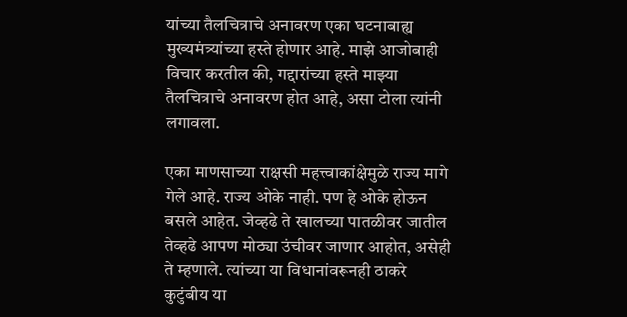यांच्या तैलचित्राचे अनावरण एका घटनाबाह्य मुख्यमंत्र्यांच्या हस्ते होणार आहे. माझे आजोबाही विचार करतील की, गद्दारांच्या हस्ते माझ्या तैलचित्राचे अनावरण होत आहे, असा टोला त्यांनी लगावला.

एका माणसाच्या राक्षसी महत्त्वाकांक्षेमुळे राज्य मागे गेले आहे. राज्य ओके नाही. पण हे ओके होऊन बसले आहेत. जेव्हढे ते खालच्या पातळीवर जातील तेव्हढे आपण मोठ्या उंचीवर जाणार आहोत, असेही ते म्हणाले. त्यांच्या या विधानांवरूनही ठाकरे कुटुंबीय या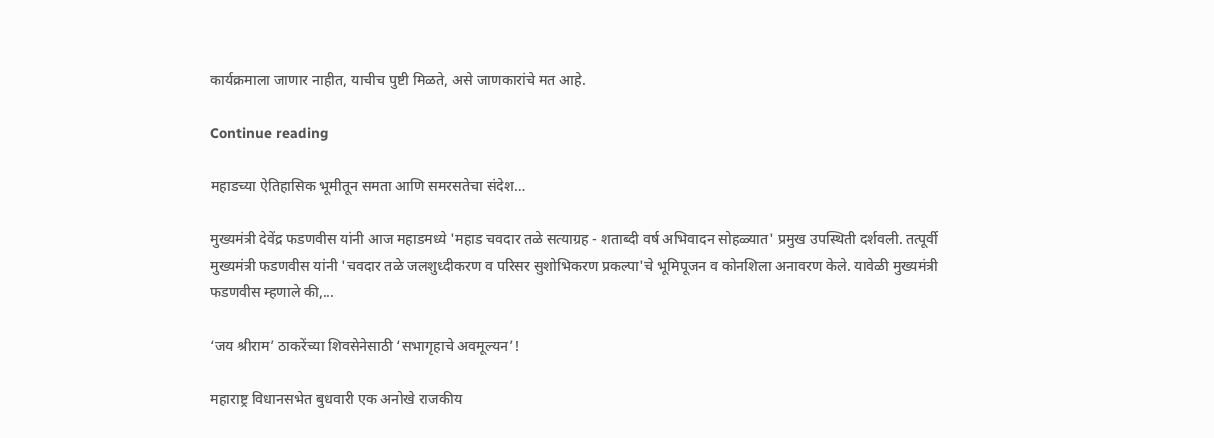कार्यक्रमाला जाणार नाहीत, याचीच पुष्टी मिळते, असे जाणकारांचे मत आहे.

Continue reading

महाडच्या ऐतिहासिक भूमीतून समता आणि समरसतेचा संदेश…

मुख्यमंत्री देवेंद्र फडणवीस यांनी आज महाडमध्ये 'महाड चवदार तळे सत्याग्रह - शताब्दी वर्ष अभिवादन सोहळ्यात' प्रमुख उपस्थिती दर्शवली. तत्पूर्वी मुख्यमंत्री फडणवीस यांनी 'चवदार तळे जलशुध्दीकरण व परिसर सुशोभिकरण प्रकल्पा'चे भूमिपूजन व कोनशिला अनावरण केले. यावेळी मुख्यमंत्री फडणवीस म्हणाले की,...

‘जय श्रीराम’ ठाकरेंच्या शिवसेनेसाठी ‘सभागृहाचे अवमूल्यन’!

महाराष्ट्र विधानसभेत बुधवारी एक अनोखे राजकीय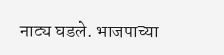नाट्य घडले. भाजपाच्या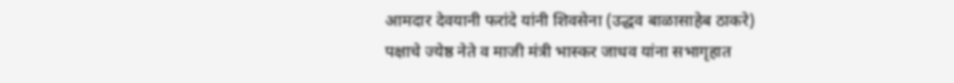आमदार देवयानी फरांदे यांनी शिवसेना (उद्धव बाळासाहेब ठाकरे) पक्षाचे ज्येष्ठ नेते व माजी मंत्री भास्कर जाधव यांना सभागृहात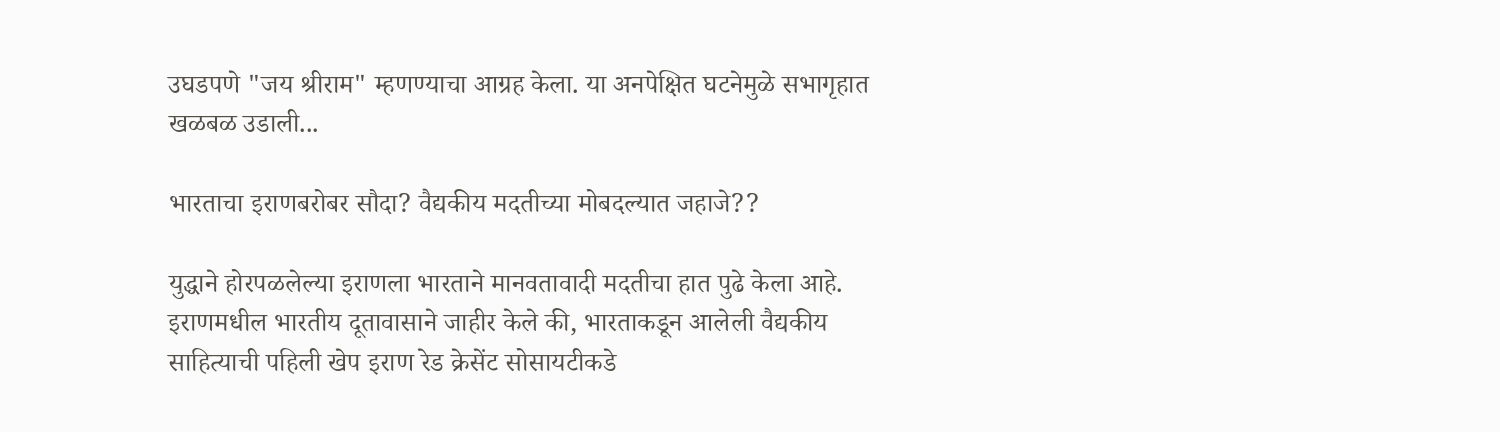उघडपणे "जय श्रीराम" म्हणण्याचा आग्रह केला. या अनपेक्षित घटनेमुळे सभागृहात खळबळ उडाली...

भारताचा इराणबरोबर सौदा? वैद्यकीय मदतीच्या मोबदल्यात जहाजे??

युद्धाने होरपळलेल्या इराणला भारताने मानवतावादी मदतीचा हात पुढे केला आहे. इराणमधील भारतीय दूतावासाने जाहीर केले की, भारताकडून आलेली वैद्यकीय साहित्याची पहिली खेप इराण रेड क्रेसेंट सोसायटीकडे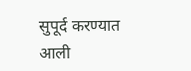सुपूर्द करण्यात आली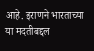आहे. इराणने भारताच्या या मदतीबद्दल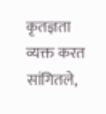कृतज्ञता व्यक्त करत सांगितले,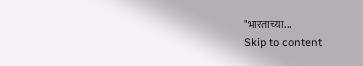"भारताच्या...
Skip to content